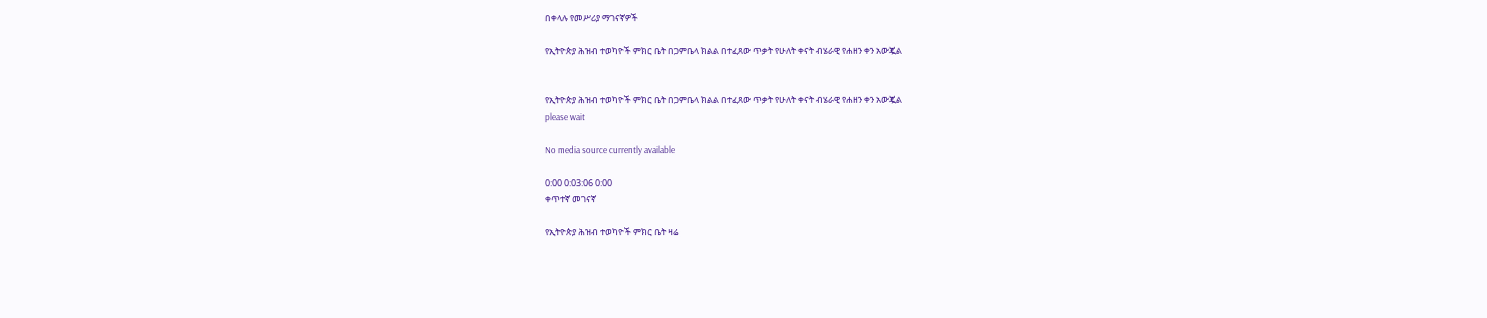በቀላሉ የመሥሪያ ማገናኛዎች

የኢትዮጵያ ሕዝብ ተወካዮች ምክር ቤት በጋምቤላ ክልል በተፈጸው ጥቃት የሁለት ቀናት ብሄራዊ የሐዘን ቀን አውጇል


የኢትዮጵያ ሕዝብ ተወካዮች ምክር ቤት በጋምቤላ ክልል በተፈጸው ጥቃት የሁለት ቀናት ብሄራዊ የሐዘን ቀን አውጇል
please wait

No media source currently available

0:00 0:03:06 0:00
ቀጥተኛ መገናኛ

የኢትዮጵያ ሕዝብ ተወካዮች ምክር ቤት ዛሬ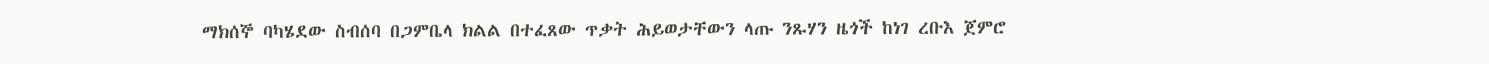ማክሰኞ ባካሄደው ስብሰባ በጋምቤላ ክልል በተፈጸው ጥቃት ሕይወታቸውን ላጡ ንጹሃን ዜጎች ከነገ ረቡእ ጀምሮ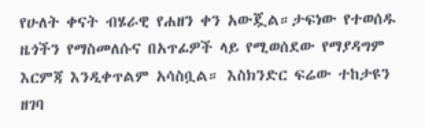የሁለት ቀናት ብሄራዊ የሐዘን ቀን አውጇል።ታፍነው የተወሰዱ ዜጎችን የማስመለሱና በአጥፊዎች ላይ የሚወሰደው የማያዳግም እርምጃ እንዲቀጥልም አሳስቧል። እስክንድር ፍሬው ተከታዩን ዘገባ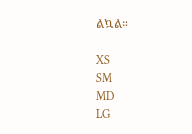ልኳል።

XS
SM
MD
LG